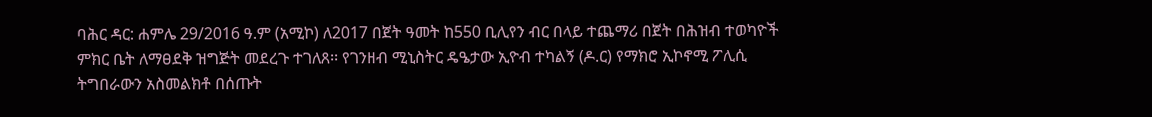ባሕር ዳር: ሐምሌ 29/2016 ዓ.ም (አሚኮ) ለ2017 በጀት ዓመት ከ550 ቢሊየን ብር በላይ ተጨማሪ በጀት በሕዝብ ተወካዮች ምክር ቤት ለማፀደቅ ዝግጅት መደረጉ ተገለጸ፡፡ የገንዘብ ሚኒስትር ዴዔታው ኢዮብ ተካልኝ (ዶ.ር) የማክሮ ኢኮኖሚ ፖሊሲ ትግበራውን አስመልክቶ በሰጡት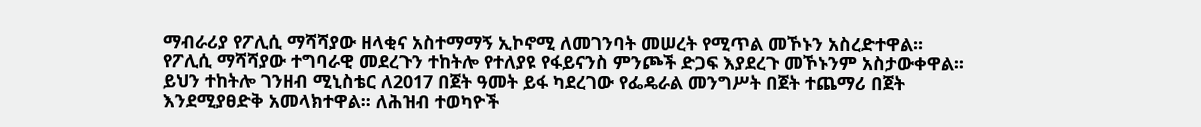ማብራሪያ የፖሊሲ ማሻሻያው ዘላቂና አስተማማኝ ኢኮኖሚ ለመገንባት መሠረት የሚጥል መኾኑን አስረድተዋል፡፡
የፖሊሲ ማሻሻያው ተግባራዊ መደረጉን ተከትሎ የተለያዩ የፋይናንስ ምንጮች ድጋፍ እያደረጉ መኾኑንም አስታውቀዋል፡፡ ይህን ተከትሎ ገንዘብ ሚኒስቴር ለ2017 በጀት ዓመት ይፋ ካደረገው የፌዴራል መንግሥት በጀት ተጨማሪ በጀት እንደሚያፀድቅ አመላክተዋል፡፡ ለሕዝብ ተወካዮች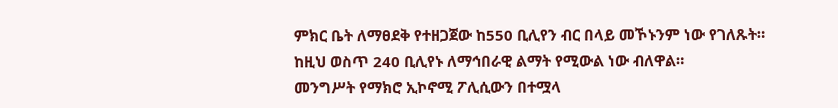ምክር ቤት ለማፀደቅ የተዘጋጀው ከ550 ቢሊየን ብር በላይ መኾኑንም ነው የገለጹት። ከዚህ ወስጥ 240 ቢሊየኑ ለማኅበራዊ ልማት የሚውል ነው ብለዋል።
መንግሥት የማክሮ ኢኮኖሚ ፖሊሲውን በተሟላ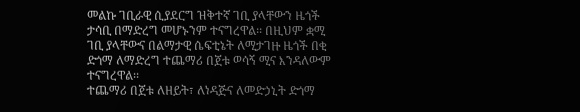መልኩ ገቢራዊ ሲያደርግ ዝቅተኛ ገቢ ያላቸውን ዜጎች ታሳቢ በማድረግ መሆኑንም ተናግረዋል፡፡ በዚህም ቋሚ ገቢ ያላቸውና በልማታዊ ሴፍቲኔት ለሚታገዙ ዜጎች በቂ ድጎማ ለማድረግ ተጨማሪ በጀቱ ወሳኝ ሚና እንዳለውም ተናግረዋል፡፡
ተጨማሪ በጀቱ ለዘይት፣ ለነዳጅና ለመድኃኒት ድጎማ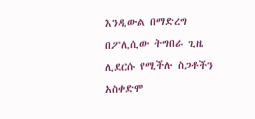እንዲውል በማድረግ በፖሊሲው ትግበራ ጊዜ ሊደርሱ የሚችሉ ስጋቶችን አስቀድሞ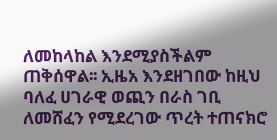ለመከላከል እንደሚያስችልም ጠቅሰዋል፡፡ ኢዜአ እንደዘገበው ከዚህ ባለፈ ሀገራዊ ወጪን በራስ ገቢ ለመሸፈን የሚደረገው ጥረት ተጠናክሮ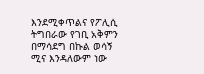እንደሚቀጥልና የፖሊሲ ትግበራው የገቢ አቅምን በማሳደግ በኩል ወሳኝ ሚና እንዳለውም ነው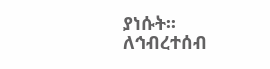ያነሱት፡፡
ለኅብረተሰብ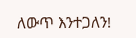ለውጥ እንተጋለን!